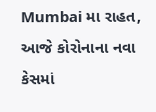Mumbai મા રાહત, આજે કોરોનાના નવા કેસમાં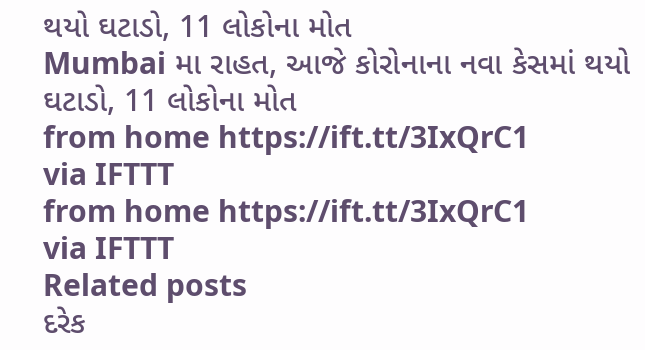થયો ઘટાડો, 11 લોકોના મોત
Mumbai મા રાહત, આજે કોરોનાના નવા કેસમાં થયો ઘટાડો, 11 લોકોના મોત
from home https://ift.tt/3IxQrC1
via IFTTT
from home https://ift.tt/3IxQrC1
via IFTTT
Related posts
દરેક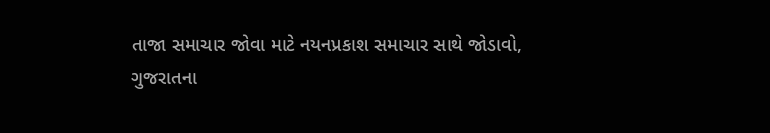તાજા સમાચાર જોવા માટે નયનપ્રકાશ સમાચાર સાથે જોડાવો,
ગુજરાતના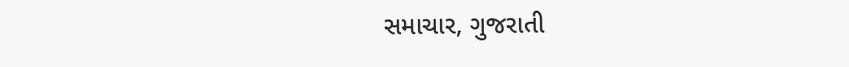સમાચાર, ગુજરાતી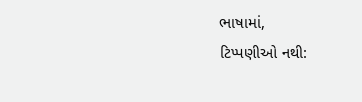ભાષામાં,
ટિપ્પણીઓ નથી: